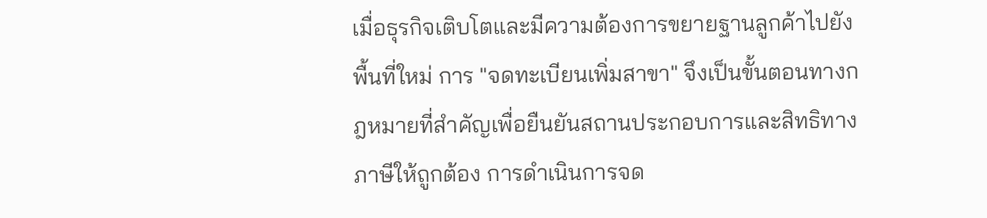เมื่อธุรกิจเติบโตและมีความต้องการขยายฐานลูกค้าไปยังพื้นที่ใหม่ การ "จดทะเบียนเพิ่มสาขา" จึงเป็นขั้นตอนทางกฎหมายที่สำคัญเพื่อยืนยันสถานประกอบการและสิทธิทางภาษีให้ถูกต้อง การดำเนินการจด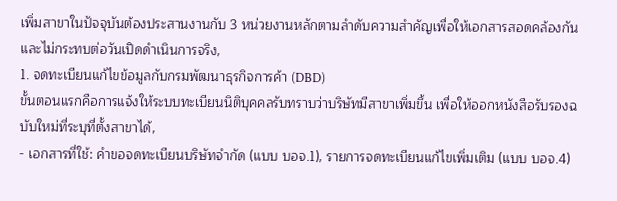เพิ่มสาขาในปัจจุบันต้องประสานงานกับ 3 หน่วยงานหลักตามลำดับความสำคัญเพื่อให้เอกสารสอดคล้องกันและไม่กระทบต่อวันเปิดดำเนินการจริง,
1. จดทะเบียนแก้ไขข้อมูลกับกรมพัฒนาธุรกิจการค้า (DBD)
ขั้นตอนแรกคือการแจ้งให้ระบบทะเบียนนิติบุคคลรับทราบว่าบริษัทมีสาขาเพิ่มขึ้น เพื่อให้ออกหนังสือรับรองฉบับใหม่ที่ระบุที่ตั้งสาขาได้,
- เอกสารที่ใช้: คำขอจดทะเบียนบริษัทจำกัด (แบบ บอจ.1), รายการจดทะเบียนแก้ไขเพิ่มเติม (แบบ บอจ.4)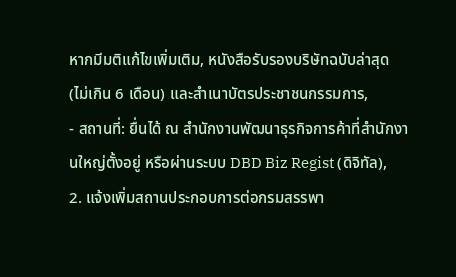หากมีมติแก้ไขเพิ่มเติม, หนังสือรับรองบริษัทฉบับล่าสุด (ไม่เกิน 6 เดือน) และสำเนาบัตรประชาชนกรรมการ,
- สถานที่: ยื่นได้ ณ สำนักงานพัฒนาธุรกิจการค้าที่สำนักงานใหญ่ตั้งอยู่ หรือผ่านระบบ DBD Biz Regist (ดิจิทัล),
2. แจ้งเพิ่มสถานประกอบการต่อกรมสรรพา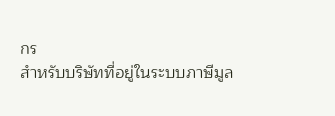กร
สำหรับบริษัทที่อยู่ในระบบภาษีมูล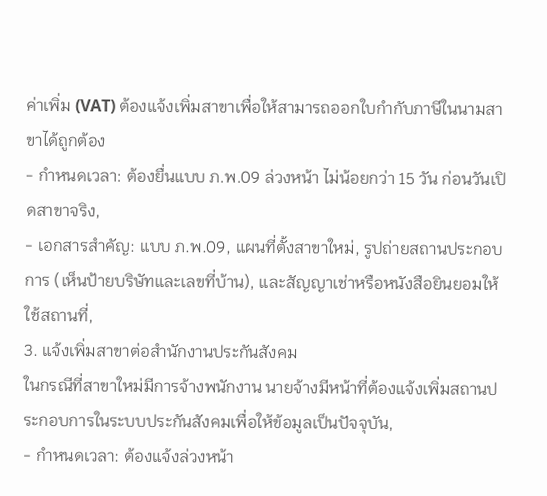ค่าเพิ่ม (VAT) ต้องแจ้งเพิ่มสาขาเพื่อให้สามารถออกใบกำกับภาษีในนามสาขาได้ถูกต้อง
- กำหนดเวลา: ต้องยื่นแบบ ภ.พ.09 ล่วงหน้า ไม่น้อยกว่า 15 วัน ก่อนวันเปิดสาขาจริง,
- เอกสารสำคัญ: แบบ ภ.พ.09, แผนที่ตั้งสาขาใหม่, รูปถ่ายสถานประกอบการ (เห็นป้ายบริษัทและเลขที่บ้าน), และสัญญาเช่าหรือหนังสือยินยอมให้ใช้สถานที่,
3. แจ้งเพิ่มสาขาต่อสำนักงานประกันสังคม
ในกรณีที่สาขาใหม่มีการจ้างพนักงาน นายจ้างมีหน้าที่ต้องแจ้งเพิ่มสถานประกอบการในระบบประกันสังคมเพื่อให้ข้อมูลเป็นปัจจุบัน,
- กำหนดเวลา: ต้องแจ้งล่วงหน้า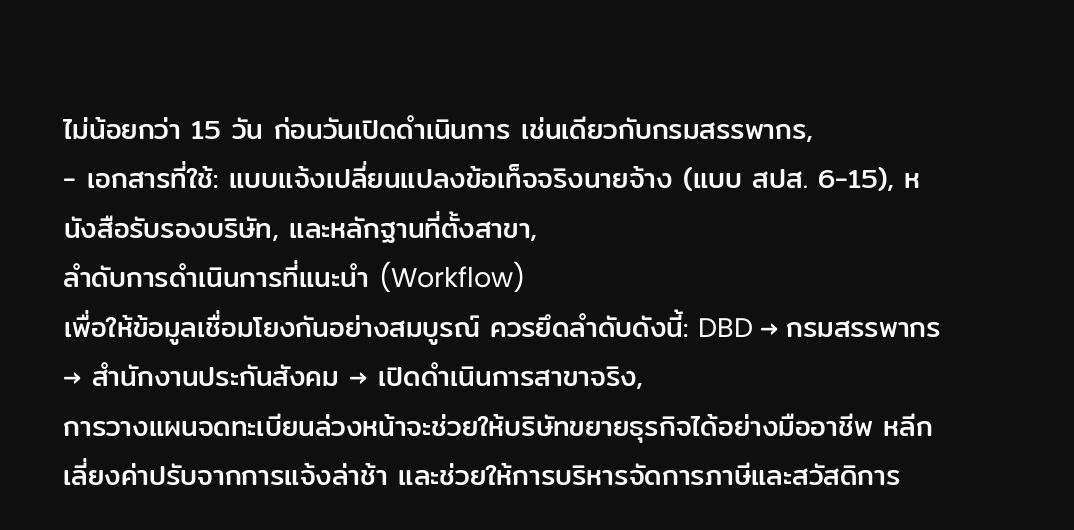ไม่น้อยกว่า 15 วัน ก่อนวันเปิดดำเนินการ เช่นเดียวกับกรมสรรพากร,
- เอกสารที่ใช้: แบบแจ้งเปลี่ยนแปลงข้อเท็จจริงนายจ้าง (แบบ สปส. 6-15), หนังสือรับรองบริษัท, และหลักฐานที่ตั้งสาขา,
ลำดับการดำเนินการที่แนะนำ (Workflow)
เพื่อให้ข้อมูลเชื่อมโยงกันอย่างสมบูรณ์ ควรยึดลำดับดังนี้: DBD → กรมสรรพากร → สำนักงานประกันสังคม → เปิดดำเนินการสาขาจริง,
การวางแผนจดทะเบียนล่วงหน้าจะช่วยให้บริษัทขยายธุรกิจได้อย่างมืออาชีพ หลีกเลี่ยงค่าปรับจากการแจ้งล่าช้า และช่วยให้การบริหารจัดการภาษีและสวัสดิการ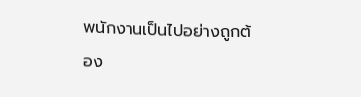พนักงานเป็นไปอย่างถูกต้อง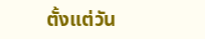ตั้งแต่วัน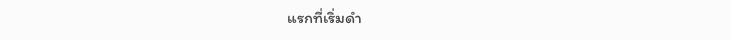แรกที่เริ่มดำ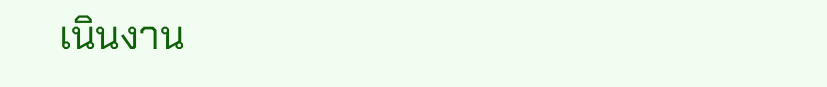เนินงาน